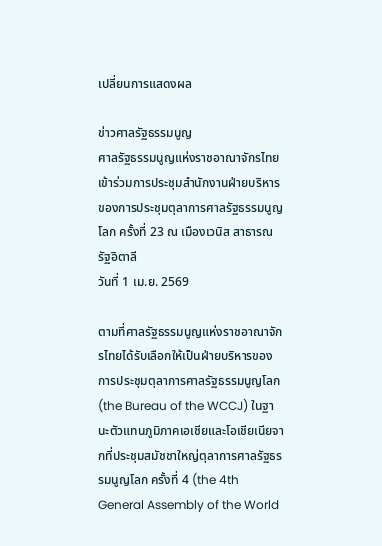เปลี่ยนการแสดงผล

ข่าวศาลรัฐธรรมนูญ
ศาลรัฐธรรมนูญแห่งราชอาณาจักรไทยเข้าร่วมการประชุมสำนักงานฝ่ายบริหาร ของการประชุมตุลาการศาลรัฐธรรมนูญโลก ครั้งที่ 23 ณ เมืองเวนิส สาธารณรัฐอิตาลี
วันที่ 1 เม.ย. 2569

ตามที่ศาลรัฐธรรมนูญแห่งราชอาณาจักรไทยได้รับเลือกให้เป็นฝ่ายบริหารของการประชุมตุลาการศาลรัฐธรรมนูญโลก (the Bureau of the WCCJ) ในฐานะตัวแทนภูมิภาคเอเชียและโอเชียเนียจากที่ประชุมสมัชชาใหญ่ตุลาการศาลรัฐธรรมนูญโลก ครั้งที่ 4 (the 4th General Assembly of the World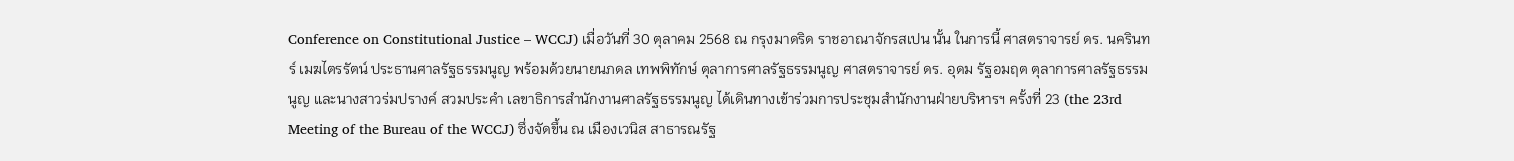Conference on Constitutional Justice – WCCJ) เมื่อวันที่ 30 ตุลาคม 2568 ณ กรุงมาดริด ราชอาณาจักรสเปน นั้น ในการนี้ ศาสตราจารย์ ดร. นครินทร์ เมฆไตรรัตน์ ประธานศาลรัฐธรรมนูญ พร้อมด้วยนายนภดล เทพพิทักษ์ ตุลาการศาลรัฐธรรมนูญ ศาสตราจารย์ ดร. อุดม รัฐอมฤต ตุลาการศาลรัฐธรรมนูญ และนางสาวร่มปรางค์ สวมประคำ เลขาธิการสำนักงานศาลรัฐธรรมนูญ ได้เดินทางเข้าร่วมการประชุมสำนักงานฝ่ายบริหารฯ ครั้งที่ 23 (the 23rd Meeting of the Bureau of the WCCJ) ซึ่งจัดขึ้น ณ เมืองเวนิส สาธารณรัฐ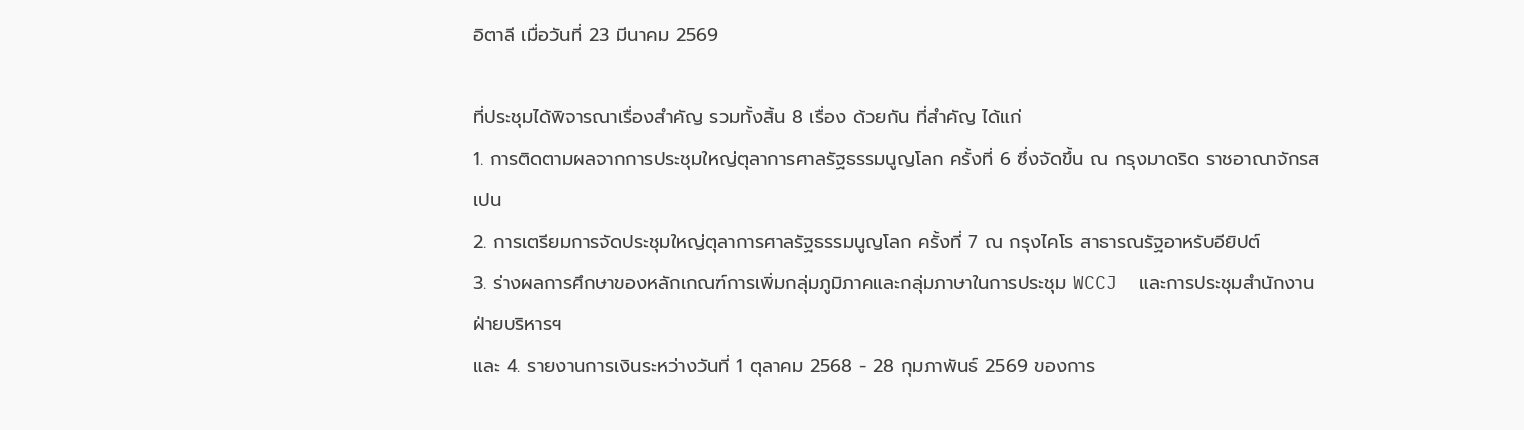อิตาลี เมื่อวันที่ 23 มีนาคม 2569

ที่ประชุมได้พิจารณาเรื่องสำคัญ รวมทั้งสิ้น 8 เรื่อง ด้วยกัน ที่สำคัญ ได้แก่
1. การติดตามผลจากการประชุมใหญ่ตุลาการศาลรัฐธรรมนูญโลก ครั้งที่ 6 ซึ่งจัดขึ้น ณ กรุงมาดริด ราชอาณาจักรสเปน
2. การเตรียมการจัดประชุมใหญ่ตุลาการศาลรัฐธรรมนูญโลก ครั้งที่ 7 ณ กรุงไคโร สาธารณรัฐอาหรับอียิปต์
3. ร่างผลการศึกษาของหลักเกณฑ์การเพิ่มกลุ่มภูมิภาคและกลุ่มภาษาในการประชุม WCCJ  และการประชุมสำนักงานฝ่ายบริหารฯ
และ 4. รายงานการเงินระหว่างวันที่ 1 ตุลาคม 2568 - 28 กุมภาพันธ์ 2569 ของการ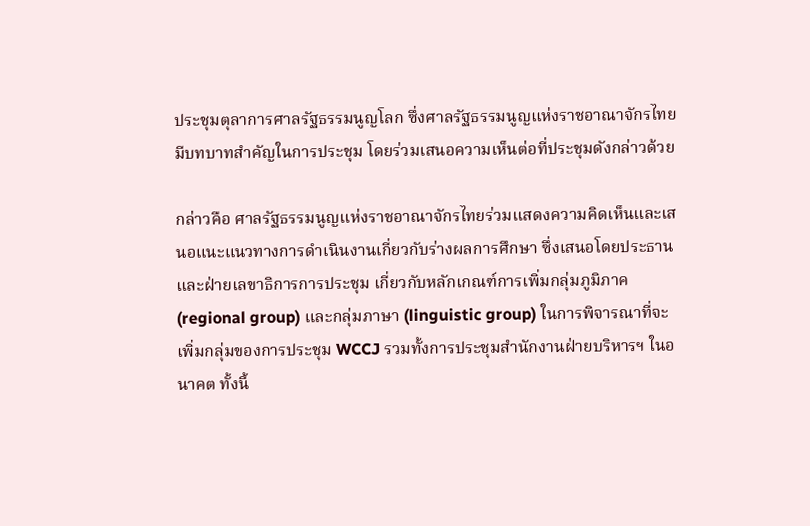ประชุมตุลาการศาลรัฐธรรมนูญโลก ซึ่งศาลรัฐธรรมนูญแห่งราชอาณาจักรไทยมีบทบาทสำคัญในการประชุม โดยร่วมเสนอความเห็นต่อที่ประชุมดังกล่าวด้วย

กล่าวคือ ศาลรัฐธรรมนูญแห่งราชอาณาจักรไทยร่วมแสดงความคิดเห็นและเสนอแนะแนวทางการดำเนินงานเกี่ยวกับร่างผลการศึกษา ซึ่งเสนอโดยประธานและฝ่ายเลขาธิการการประชุม เกี่ยวกับหลักเกณฑ์การเพิ่มกลุ่มภูมิภาค (regional group) และกลุ่มภาษา (linguistic group) ในการพิจารณาที่จะเพิ่มกลุ่มของการประชุม WCCJ รวมทั้งการประชุมสำนักงานฝ่ายบริหารฯ ในอนาคต ทั้งนี้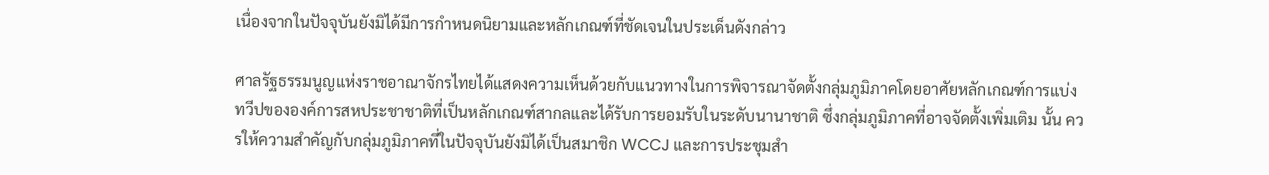เนื่องจากในปัจจุบันยังมิได้มีการกำหนดนิยามและหลักเกณฑ์ที่ชัดเจนในประเด็นดังกล่าว

ศาลรัฐธรรมนูญแห่งราชอาณาจักรไทยได้แสดงความเห็นด้วยกับแนวทางในการพิจารณาจัดตั้งกลุ่มภูมิภาคโดยอาศัยหลักเกณฑ์การแบ่งทวีปขององค์การสหประชาชาติที่เป็นหลักเกณฑ์สากลและได้รับการยอมรับในระดับนานาชาติ ซึ่งกลุ่มภูมิภาคที่อาจจัดตั้งเพิ่มเติม นั้น ควรให้ความสำคัญกับกลุ่มภูมิภาคที่ในปัจจุบันยังมิได้เป็นสมาชิก WCCJ และการประชุมสำ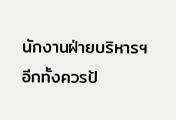นักงานฝ่ายบริหารฯ อีกทั้งควรป้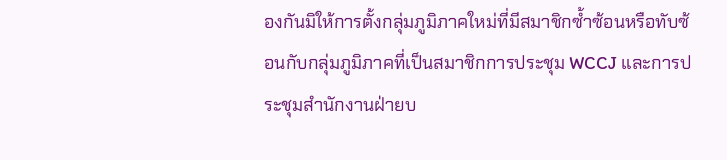องกันมิให้การตั้งกลุ่มภูมิภาคใหม่ที่มีสมาชิกซ้ำซ้อนหรือทับซ้อนกับกลุ่มภูมิภาคที่เป็นสมาชิกการประชุม WCCJ และการประชุมสำนักงานฝ่ายบ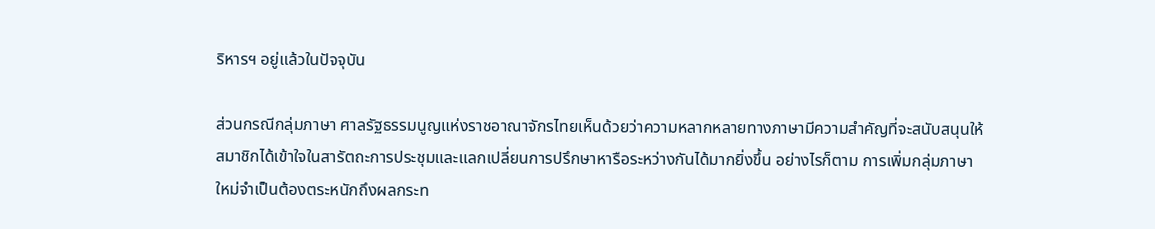ริหารฯ อยู่แล้วในปัจจุบัน

ส่วนกรณีกลุ่มภาษา ศาลรัฐธรรมนูญแห่งราชอาณาจักรไทยเห็นด้วยว่าความหลากหลายทางภาษามีความสำคัญที่จะสนับสนุนให้สมาชิกได้เข้าใจในสารัตถะการประชุมและแลกเปลี่ยนการปรึกษาหารือระหว่างกันได้มากยิ่งขึ้น อย่างไรก็ตาม การเพิ่มกลุ่มภาษาใหม่จำเป็นต้องตระหนักถึงผลกระท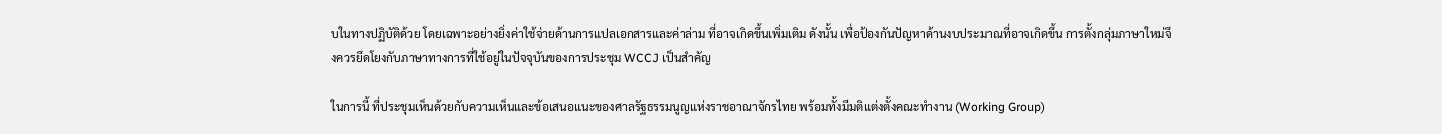บในทางปฏิบัติด้วย โดยเฉพาะอย่างยิ่งค่าใช้จ่ายด้านการแปลเอกสารและค่าล่าม ที่อาจเกิดขึ้นเพิ่มเติม ดังนั้น เพื่อป้องกันปัญหาด้านงบประมาณที่อาจเกิดขึ้น การตั้งกลุ่มภาษาใหม่จึงควรยึดโยงกับภาษาทางการที่ใช้อยู่ในปัจจุบันของการประชุม WCCJ เป็นสำคัญ

ในการนี้ ที่ประชุมเห็นด้วยกับความเห็นและข้อเสนอแนะของศาลรัฐธรรมนูญแห่งราชอาณาจักรไทย พร้อมทั้งมีมติแต่งตั้งคณะทำงาน (Working Group)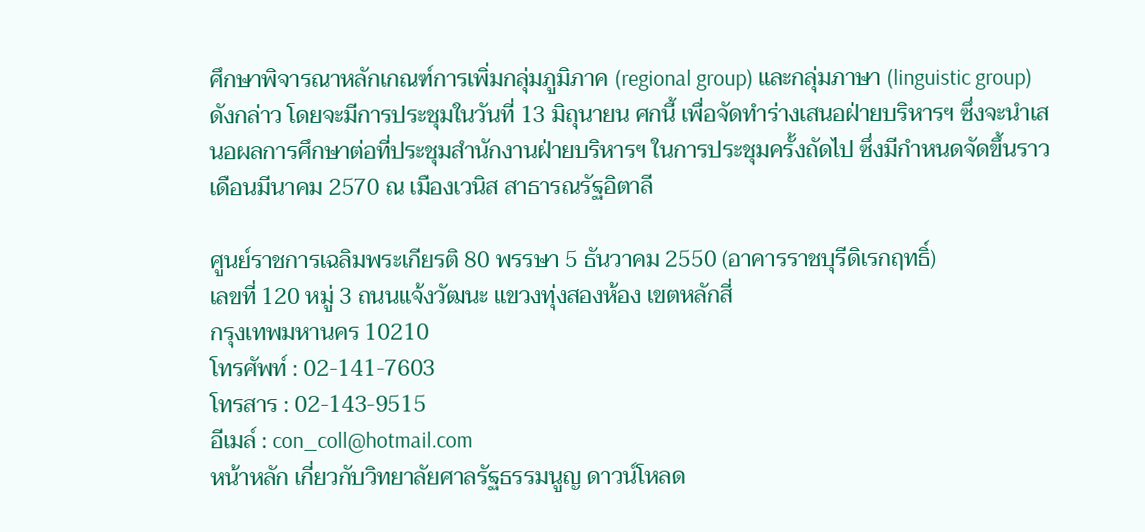ศึกษาพิจารณาหลักเกณฑ์การเพิ่มกลุ่มภูมิภาค (regional group) และกลุ่มภาษา (linguistic group) ดังกล่าว โดยจะมีการประชุมในวันที่ 13 มิถุนายน ศกนี้ เพื่อจัดทำร่างเสนอฝ่ายบริหารฯ ซึ่งจะนำเสนอผลการศึกษาต่อที่ประชุมสำนักงานฝ่ายบริหารฯ ในการประชุมครั้งถัดไป ซึ่งมีกำหนดจัดขึ้นราวเดือนมีนาคม 2570 ณ เมืองเวนิส สาธารณรัฐอิตาลี

ศูนย์ราชการเฉลิมพระเกียรติ 80 พรรษา 5 ธันวาคม 2550 (อาคารราชบุรีดิเรกฤทธิ์)
เลขที่ 120 หมู่ 3 ถนนแจ้งวัฒนะ แขวงทุ่งสองห้อง เขตหลักสี่
กรุงเทพมหานคร 10210
โทรศัพท์ : 02-141-7603
โทรสาร : 02-143-9515
อีเมล์ : con_coll@hotmail.com
หน้าหลัก เกี่ยวกับวิทยาลัยศาลรัฐธรรมนูญ ดาวน์โหลด